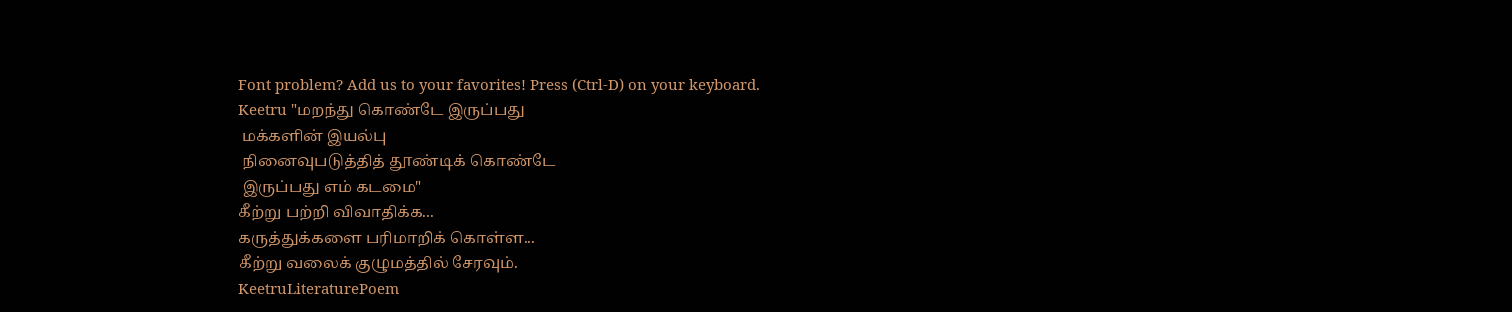Font problem? Add us to your favorites! Press (Ctrl-D) on your keyboard.
Keetru "மறந்து கொண்டே இருப்பது
 மக்களின் இயல்பு
 நினைவுபடுத்தித் தூண்டிக் கொண்டே
 இருப்பது எம் கடமை"
கீற்று பற்றி விவாதிக்க...
கருத்துக்களை பரிமாறிக் கொள்ள...
கீற்று வலைக் குழுமத்தில் சேரவும்.
KeetruLiteraturePoem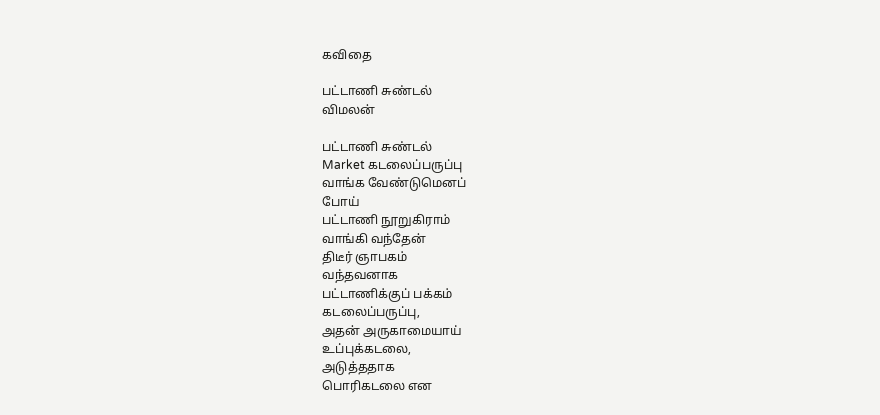கவிதை

பட்டாணி சுண்டல்
விமலன்

பட்டாணி சுண்டல்
Market கடலைப்பருப்பு
வாங்க வேண்டுமெனப்
போய்
பட்டாணி நூறுகிராம்
வாங்கி வந்தேன்
திடீர் ஞாபகம்
வந்தவனாக
பட்டாணிக்குப் பக்கம்
கடலைப்பருப்பு,
அதன் அருகாமையாய்
உப்புக்கடலை,
அடுத்ததாக
பொரிகடலை என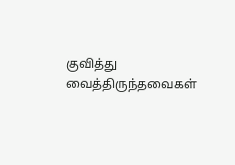குவித்து
வைத்திருந்தவைகள்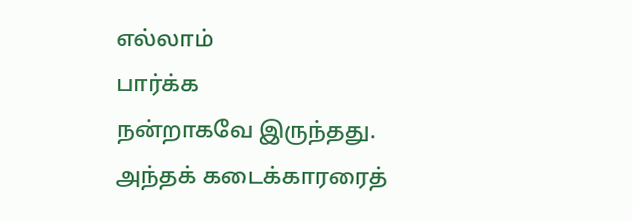எல்லாம்
பார்க்க
நன்றாகவே இருந்தது.
அந்தக் கடைக்காரரைத்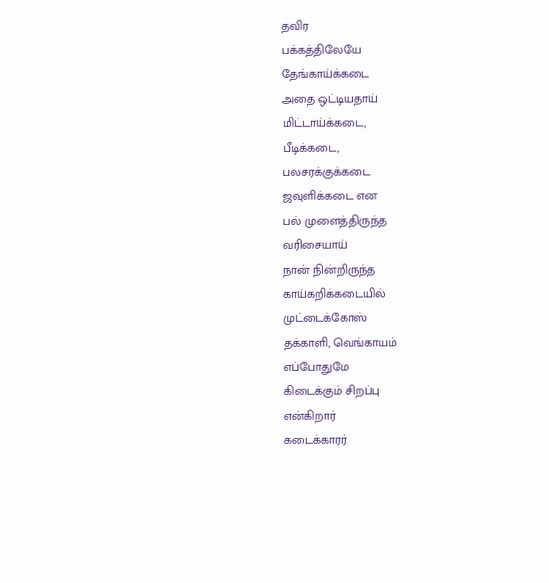தவிர
பக்கத்திலேயே
தேங்காய்க்கடை
அதை ஒட்டியதாய்
மிட்டாய்க்கடை,
பீடிக்கடை,
பலசரக்குக்கடை
ஜவுளிக்கடை என
பல் முளைத்திருந்த
வரிசையாய்
நான் நின்றிருந்த
காய்கறிக்கடையில்
முட்டைக்கோஸ்
தக்காளி, வெங்காயம்
எப்போதுமே
கிடைக்கும் சிறப்பு
என்கிறார்
கடைக்காரர்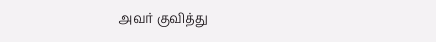அவர் குவித்து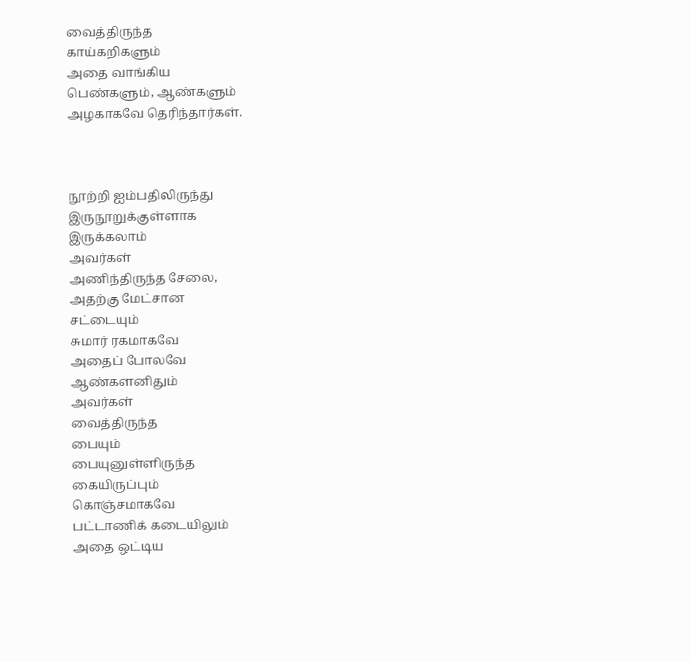வைத்திருந்த
காய்கறிகளும்
அதை வாங்கிய
பெண்களும், ஆண்களும்
அழகாகவே தெரிந்தார்கள்.



நூற்றி ஐம்பதிலிருந்து
இருநூறுக்குள்ளாக
இருக்கலாம்
அவர்கள்
அணிந்திருந்த சேலை,
அதற்கு மேட்சான
சட்டையும்
சுமார் ரகமாகவே
அதைப் போலவே
ஆண்களனிதும்
அவர்கள்
வைத்திருந்த
பையும்
பையுனுள்ளிருந்த
கையிருப்பும்
கொஞ்சமாகவே
பட்டாணிக் கடையிலும்
அதை ஒட்டிய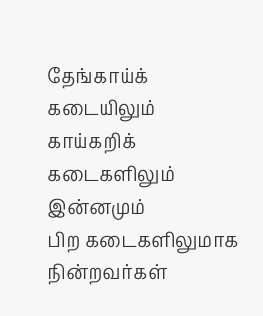தேங்காய்க் கடையிலும்
காய்கறிக் கடைகளிலும்
இன்னமும்
பிற கடைகளிலுமாக
நின்றவர்கள்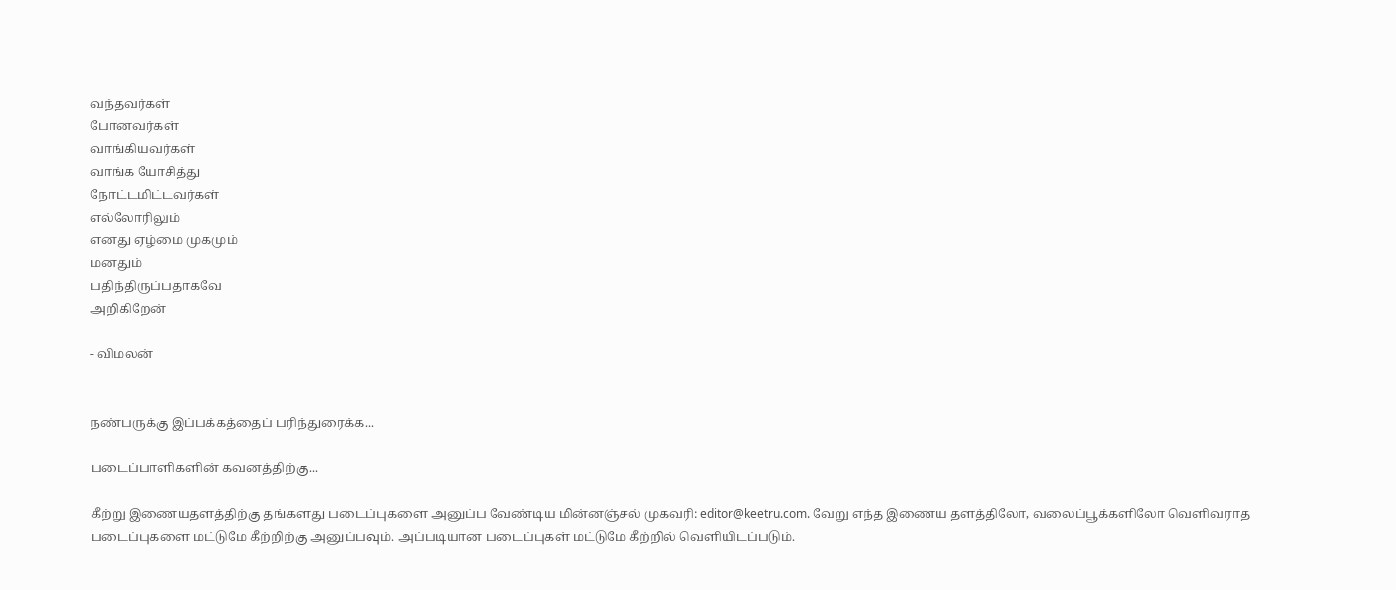வந்தவர்கள்
போனவர்கள்
வாங்கியவர்கள்
வாங்க யோசித்து
நோட்டமிட்டவர்கள்
எல்லோரிலும்
எனது ஏழ்மை முகமும்
மனதும்
பதிந்திருப்பதாகவே
அறிகிறேன்

- விமலன்


நண்பருக்கு இப்பக்கத்தைப் பரிந்துரைக்க...

படைப்பாளிகளின் கவனத்திற்கு...

கீற்று இணையதளத்திற்கு தங்களது படைப்புகளை அனுப்ப வேண்டிய மின்னஞ்சல் முகவரி: editor@keetru.com. வேறு எந்த இணைய தளத்திலோ, வலைப்பூக்களிலோ வெளிவராத படைப்புகளை மட்டுமே கீற்றிற்கு அனுப்பவும். அப்படியான படைப்புகள் மட்டுமே கீற்றில் வெளியிடப்படும்.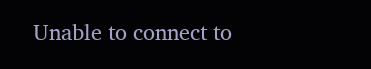Unable to connect to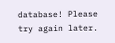database! Please try again later.